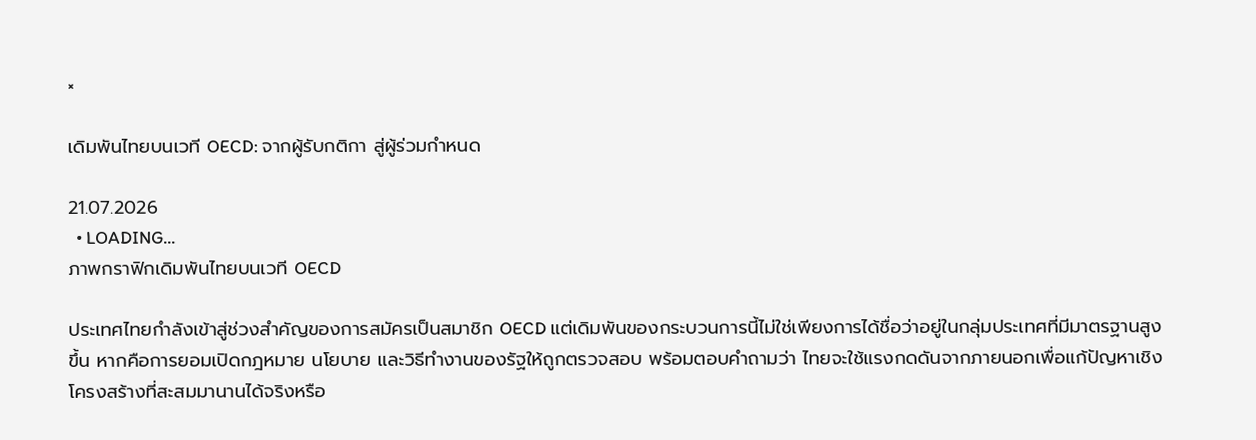×

เดิมพันไทยบนเวที OECD: จากผู้รับกติกา สู่ผู้ร่วมกำหนด

21.07.2026
  • LOADING...
ภาพกราฟิกเดิมพันไทยบนเวที OECD

ประเทศไทยกำลังเข้าสู่ช่วงสำคัญของการสมัครเป็นสมาชิก OECD แต่เดิมพันของกระบวนการนี้ไม่ใช่เพียงการได้ชื่อว่าอยู่ในกลุ่มประเทศที่มีมาตรฐานสูงขึ้น หากคือการยอมเปิดกฎหมาย นโยบาย และวิธีทำงานของรัฐให้ถูกตรวจสอบ พร้อมตอบคำถามว่า ไทยจะใช้แรงกดดันจากภายนอกเพื่อแก้ปัญหาเชิงโครงสร้างที่สะสมมานานได้จริงหรือ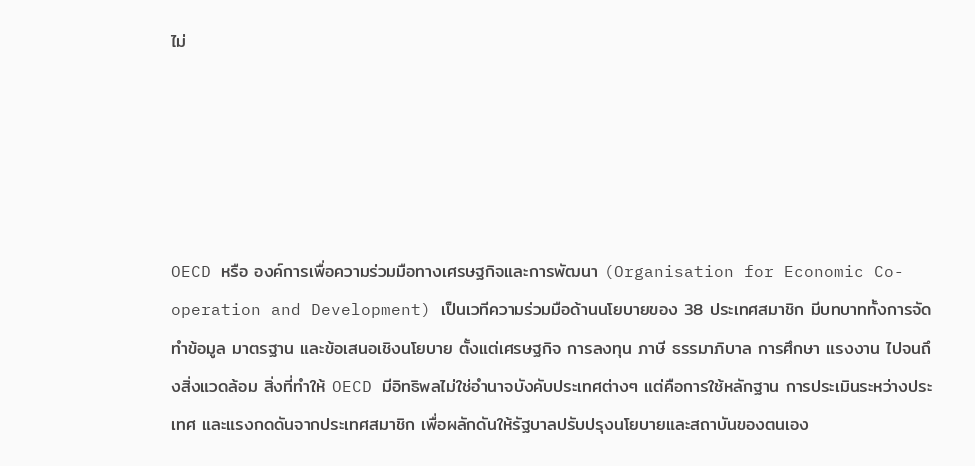ไม่





OECD หรือ องค์การเพื่อความร่วมมือทางเศรษฐกิจและการพัฒนา (Organisation for Economic Co-operation and Development) เป็นเวทีความร่วมมือด้านนโยบายของ 38 ประเทศสมาชิก มีบทบาททั้งการจัดทำข้อมูล มาตรฐาน และข้อเสนอเชิงนโยบาย ตั้งแต่เศรษฐกิจ การลงทุน ภาษี ธรรมาภิบาล การศึกษา แรงงาน ไปจนถึงสิ่งแวดล้อม สิ่งที่ทำให้ OECD มีอิทธิพลไม่ใช่อำนาจบังคับประเทศต่างๆ แต่คือการใช้หลักฐาน การประเมินระหว่างประเทศ และแรงกดดันจากประเทศสมาชิก เพื่อผลักดันให้รัฐบาลปรับปรุงนโยบายและสถาบันของตนเอง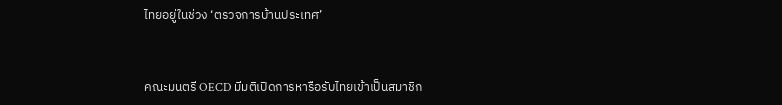ไทยอยู่ในช่วง ‘ตรวจการบ้านประเทศ’



คณะมนตรี OECD มีมติเปิดการหารือรับไทยเข้าเป็นสมาชิก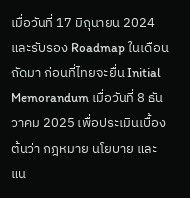เมื่อวันที่ 17 มิถุนายน 2024 และรับรอง Roadmap ในเดือนถัดมา ก่อนที่ไทยจะยื่น Initial Memorandum เมื่อวันที่ 8 ธันวาคม 2025 เพื่อประเมินเบื้องต้นว่า กฎหมาย นโยบาย และแน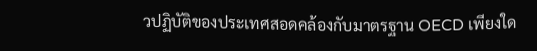วปฏิบัติของประเทศสอดคล้องกับมาตรฐาน OECD เพียงใด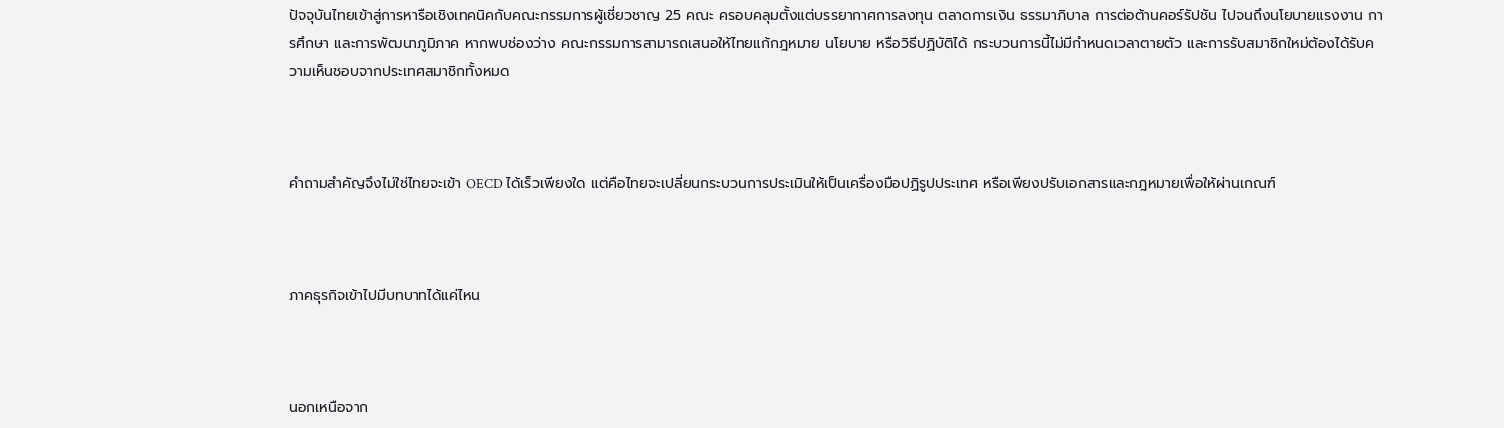ปัจจุบันไทยเข้าสู่การหารือเชิงเทคนิคกับคณะกรรมการผู้เชี่ยวชาญ 25 คณะ ครอบคลุมตั้งแต่บรรยากาศการลงทุน ตลาดการเงิน ธรรมาภิบาล การต่อต้านคอร์รัปชัน ไปจนถึงนโยบายแรงงาน การศึกษา และการพัฒนาภูมิภาค หากพบช่องว่าง คณะกรรมการสามารถเสนอให้ไทยแก้กฎหมาย นโยบาย หรือวิธีปฏิบัติได้ กระบวนการนี้ไม่มีกำหนดเวลาตายตัว และการรับสมาชิกใหม่ต้องได้รับความเห็นชอบจากประเทศสมาชิกทั้งหมด



คำถามสำคัญจึงไม่ใช่ไทยจะเข้า OECD ได้เร็วเพียงใด แต่คือไทยจะเปลี่ยนกระบวนการประเมินให้เป็นเครื่องมือปฏิรูปประเทศ หรือเพียงปรับเอกสารและกฎหมายเพื่อให้ผ่านเกณฑ์



ภาคธุรกิจเข้าไปมีบทบาทได้แค่ไหน



นอกเหนือจาก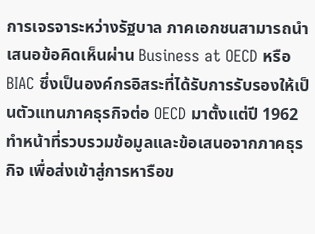การเจรจาระหว่างรัฐบาล ภาคเอกชนสามารถนำเสนอข้อคิดเห็นผ่าน Business at OECD หรือ BIAC ซึ่งเป็นองค์กรอิสระที่ได้รับการรับรองให้เป็นตัวแทนภาคธุรกิจต่อ OECD มาตั้งแต่ปี 1962 ทำหน้าที่รวบรวมข้อมูลและข้อเสนอจากภาคธุรกิจ เพื่อส่งเข้าสู่การหารือข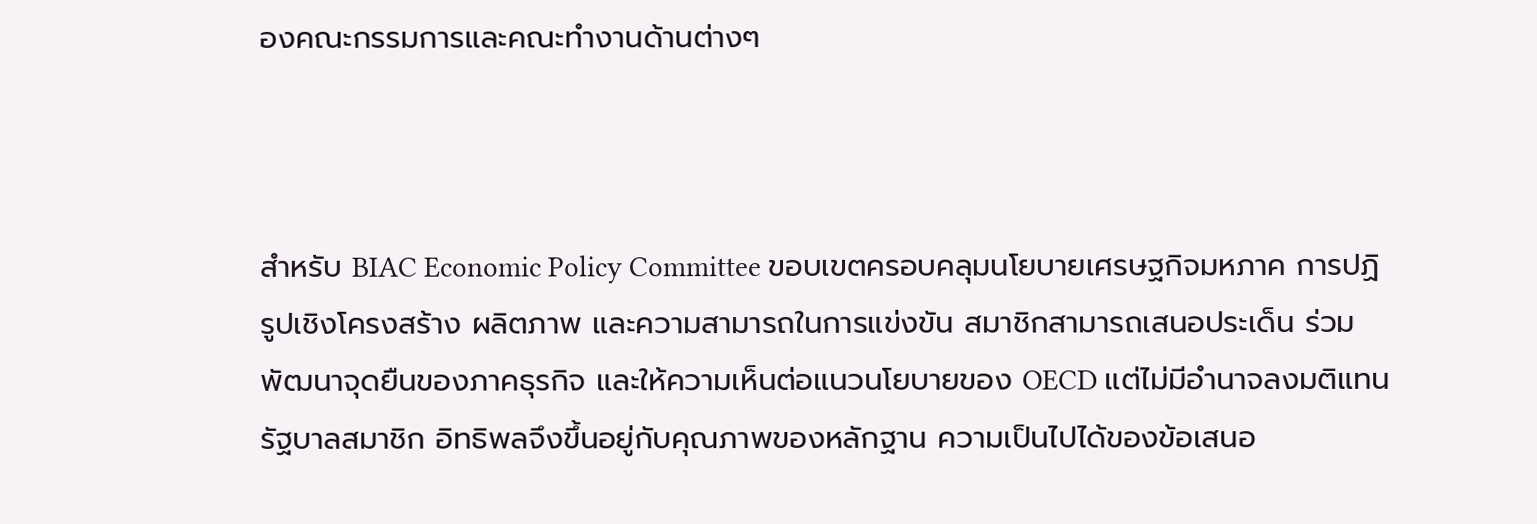องคณะกรรมการและคณะทำงานด้านต่างๆ



สำหรับ BIAC Economic Policy Committee ขอบเขตครอบคลุมนโยบายเศรษฐกิจมหภาค การปฏิรูปเชิงโครงสร้าง ผลิตภาพ และความสามารถในการแข่งขัน สมาชิกสามารถเสนอประเด็น ร่วมพัฒนาจุดยืนของภาคธุรกิจ และให้ความเห็นต่อแนวนโยบายของ OECD แต่ไม่มีอำนาจลงมติแทนรัฐบาลสมาชิก อิทธิพลจึงขึ้นอยู่กับคุณภาพของหลักฐาน ความเป็นไปได้ของข้อเสนอ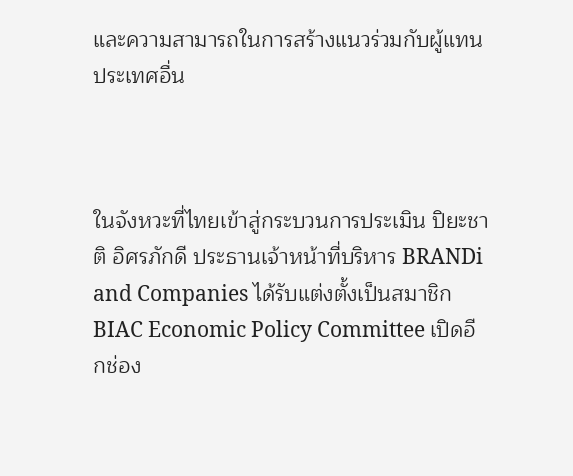และความสามารถในการสร้างแนวร่วมกับผู้แทนประเทศอื่น



ในจังหวะที่ไทยเข้าสู่กระบวนการประเมิน ปิยะชาติ อิศรภักดี ประธานเจ้าหน้าที่บริหาร BRANDi and Companies ได้รับแต่งตั้งเป็นสมาชิก BIAC Economic Policy Committee เปิดอีกช่อง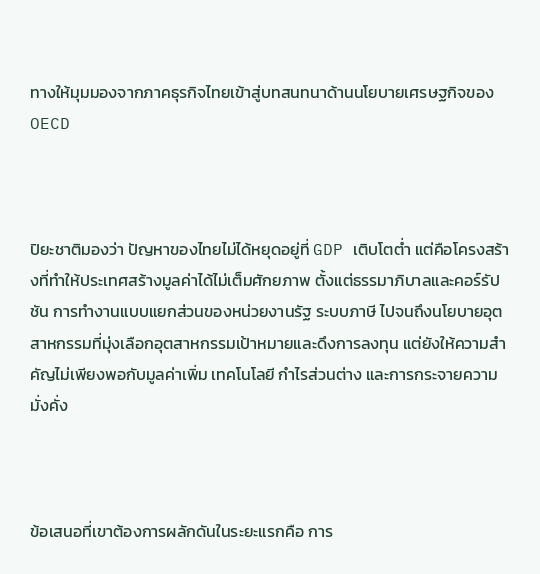ทางให้มุมมองจากภาคธุรกิจไทยเข้าสู่บทสนทนาด้านนโยบายเศรษฐกิจของ OECD



ปิยะชาติมองว่า ปัญหาของไทยไม่ได้หยุดอยู่ที่ GDP เติบโตต่ำ แต่คือโครงสร้างที่ทำให้ประเทศสร้างมูลค่าได้ไม่เต็มศักยภาพ ตั้งแต่ธรรมาภิบาลและคอร์รัปชัน การทำงานแบบแยกส่วนของหน่วยงานรัฐ ระบบภาษี ไปจนถึงนโยบายอุตสาหกรรมที่มุ่งเลือกอุตสาหกรรมเป้าหมายและดึงการลงทุน แต่ยังให้ความสำคัญไม่เพียงพอกับมูลค่าเพิ่ม เทคโนโลยี กำไรส่วนต่าง และการกระจายความมั่งคั่ง



ข้อเสนอที่เขาต้องการผลักดันในระยะแรกคือ การ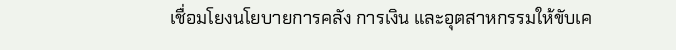เชื่อมโยงนโยบายการคลัง การเงิน และอุตสาหกรรมให้ขับเค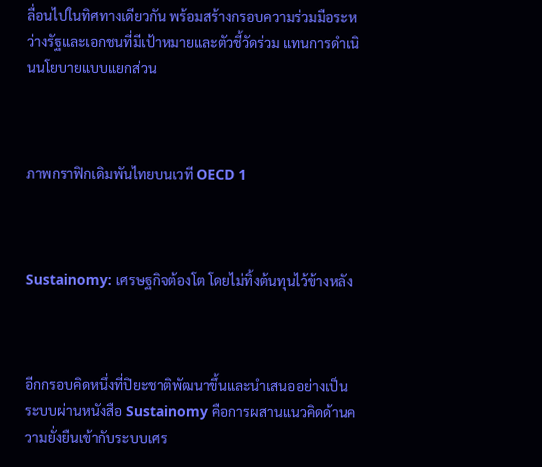ลื่อนไปในทิศทางเดียวกัน พร้อมสร้างกรอบความร่วมมือระหว่างรัฐและเอกชนที่มีเป้าหมายและตัวชี้วัดร่วม แทนการดำเนินนโยบายแบบแยกส่วน



ภาพกราฟิกเดิมพันไทยบนเวที OECD 1



Sustainomy: เศรษฐกิจต้องโต โดยไม่ทิ้งต้นทุนไว้ข้างหลัง



อีกกรอบคิดหนึ่งที่ปิยะชาติพัฒนาขึ้นและนำเสนออย่างเป็นระบบผ่านหนังสือ Sustainomy คือการผสานแนวคิดด้านความยั่งยืนเข้ากับระบบเศร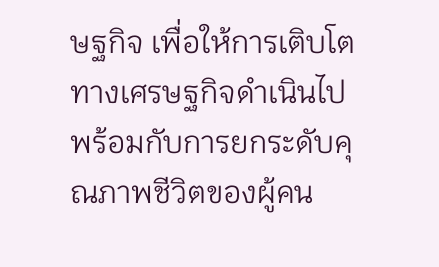ษฐกิจ เพื่อให้การเติบโตทางเศรษฐกิจดำเนินไปพร้อมกับการยกระดับคุณภาพชีวิตของผู้คน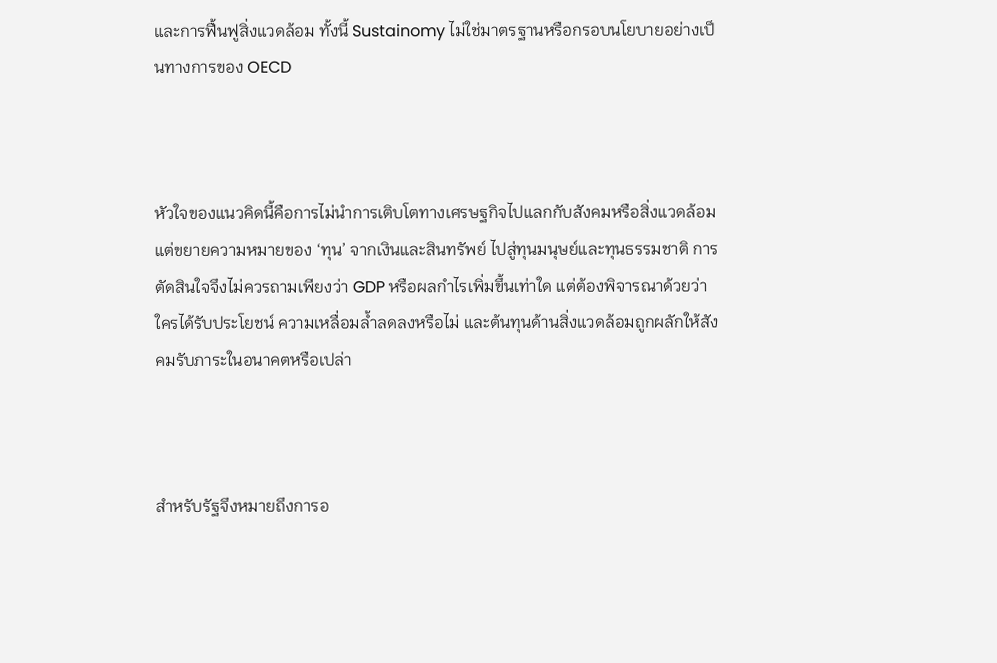และการฟื้นฟูสิ่งแวดล้อม ทั้งนี้ Sustainomy ไม่ใช่มาตรฐานหรือกรอบนโยบายอย่างเป็นทางการของ OECD



หัวใจของแนวคิดนี้คือการไม่นำการเติบโตทางเศรษฐกิจไปแลกกับสังคมหรือสิ่งแวดล้อม แต่ขยายความหมายของ ‘ทุน’ จากเงินและสินทรัพย์ ไปสู่ทุนมนุษย์และทุนธรรมชาติ การตัดสินใจจึงไม่ควรถามเพียงว่า GDP หรือผลกำไรเพิ่มขึ้นเท่าใด แต่ต้องพิจารณาด้วยว่า ใครได้รับประโยชน์ ความเหลื่อมล้ำลดลงหรือไม่ และต้นทุนด้านสิ่งแวดล้อมถูกผลักให้สังคมรับภาระในอนาคตหรือเปล่า



สำหรับรัฐจึงหมายถึงการอ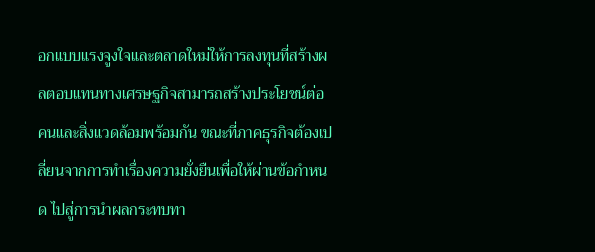อกแบบแรงจูงใจและตลาดใหม่ให้การลงทุนที่สร้างผลตอบแทนทางเศรษฐกิจสามารถสร้างประโยชน์ต่อคนและสิ่งแวดล้อมพร้อมกัน ขณะที่ภาคธุรกิจต้องเปลี่ยนจากการทำเรื่องความยั่งยืนเพื่อให้ผ่านข้อกำหนด ไปสู่การนำผลกระทบทา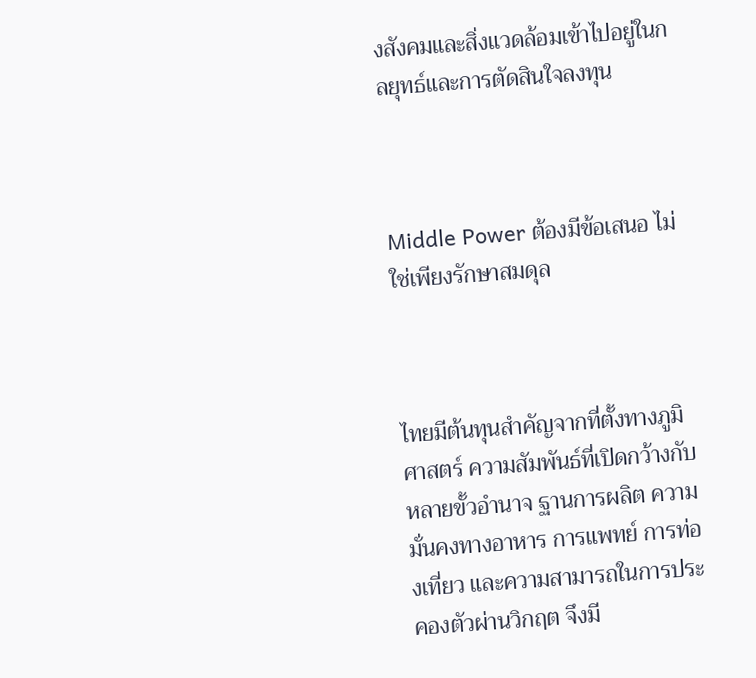งสังคมและสิ่งแวดล้อมเข้าไปอยู่ในกลยุทธ์และการตัดสินใจลงทุน



Middle Power ต้องมีข้อเสนอ ไม่ใช่เพียงรักษาสมดุล



ไทยมีต้นทุนสำคัญจากที่ตั้งทางภูมิศาสตร์ ความสัมพันธ์ที่เปิดกว้างกับหลายขั้วอำนาจ ฐานการผลิต ความมั่นคงทางอาหาร การแพทย์ การท่องเที่ยว และความสามารถในการประคองตัวผ่านวิกฤต จึงมี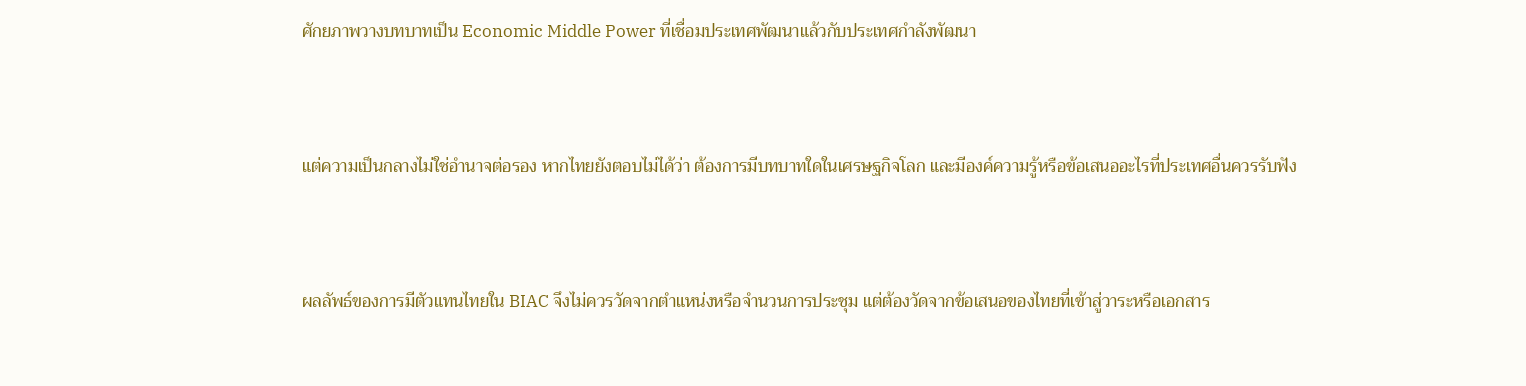ศักยภาพวางบทบาทเป็น Economic Middle Power ที่เชื่อมประเทศพัฒนาแล้วกับประเทศกำลังพัฒนา



แต่ความเป็นกลางไม่ใช่อำนาจต่อรอง หากไทยยังตอบไม่ได้ว่า ต้องการมีบทบาทใดในเศรษฐกิจโลก และมีองค์ความรู้หรือข้อเสนออะไรที่ประเทศอื่นควรรับฟัง



ผลลัพธ์ของการมีตัวแทนไทยใน BIAC จึงไม่ควรวัดจากตำแหน่งหรือจำนวนการประชุม แต่ต้องวัดจากข้อเสนอของไทยที่เข้าสู่วาระหรือเอกสาร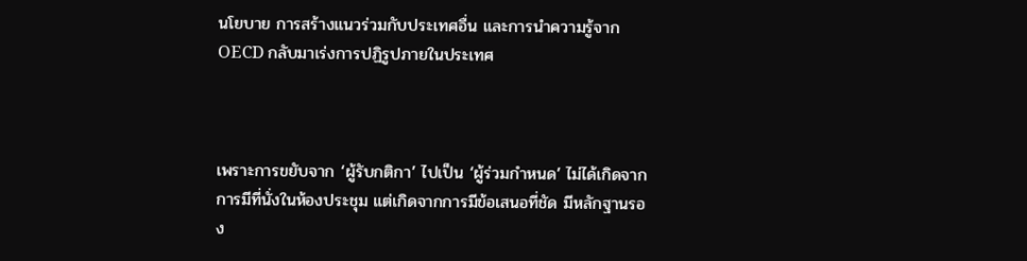นโยบาย การสร้างแนวร่วมกับประเทศอื่น และการนำความรู้จาก OECD กลับมาเร่งการปฏิรูปภายในประเทศ



เพราะการขยับจาก ‘ผู้รับกติกา’ ไปเป็น ‘ผู้ร่วมกำหนด’ ไม่ได้เกิดจากการมีที่นั่งในห้องประชุม แต่เกิดจากการมีข้อเสนอที่ชัด มีหลักฐานรอง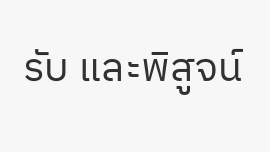รับ และพิสูจน์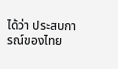ได้ว่า ประสบการณ์ของไทย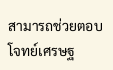สามารถช่วยตอบโจทย์เศรษฐ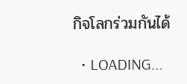กิจโลกร่วมกันได้

  • LOADING...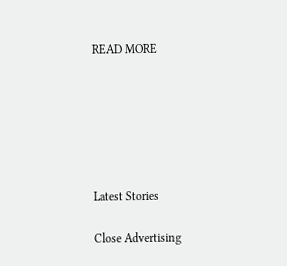READ MORE






Latest Stories

Close Advertising